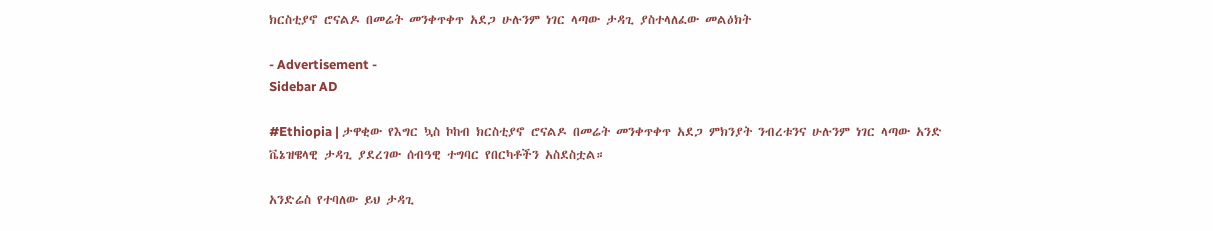ክርስቲያኖ ሮናልዶ በመሬት መንቀጥቀጥ አደጋ ሁሉንም ነገር ላጣው ታዳጊ ያስተላለፈው መልዕክት

- Advertisement -
Sidebar AD

#Ethiopia | ታዋቂው የእግር ኳስ ኮከብ ክርስቲያኖ ሮናልዶ በመሬት መንቀጥቀጥ አደጋ ምክንያት ንብረቱንና ሁሉንም ነገር ላጣው አንድ ቬኔዝዌላዊ ታዳጊ ያደረገው ሰብዓዊ ተግባር የበርካቶችን አስደስቷል።

አንድሬስ የተባለው ይህ ታዳጊ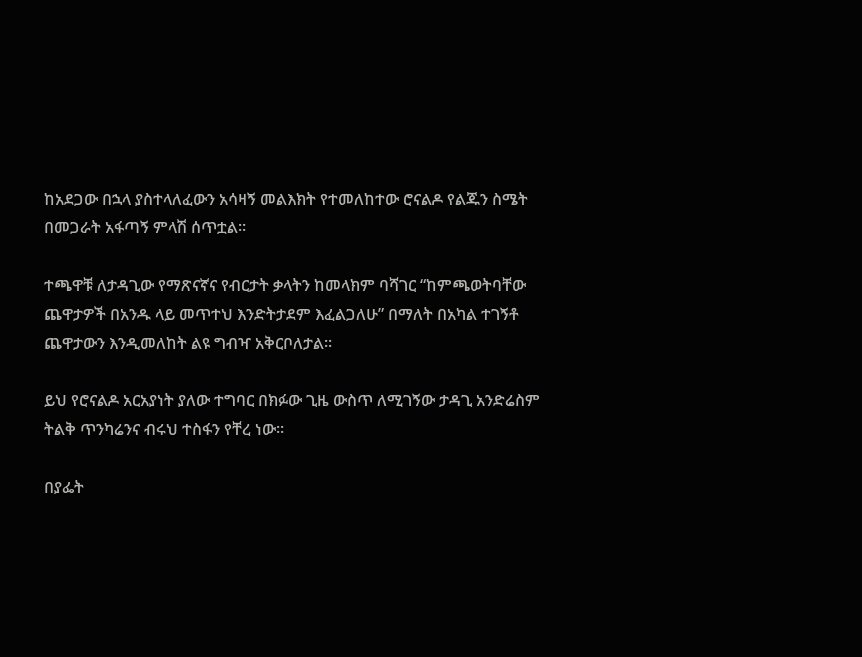ከአደጋው በኋላ ያስተላለፈውን አሳዛኝ መልእክት የተመለከተው ሮናልዶ የልጁን ስሜት በመጋራት አፋጣኝ ምላሽ ሰጥቷል።

ተጫዋቹ ለታዳጊው የማጽናኛና የብርታት ቃላትን ከመላክም ባሻገር “ከምጫወትባቸው ጨዋታዎች በአንዱ ላይ መጥተህ እንድትታደም እፈልጋለሁ” በማለት በአካል ተገኝቶ ጨዋታውን እንዲመለከት ልዩ ግብዣ አቅርቦለታል።

ይህ የሮናልዶ አርአያነት ያለው ተግባር በክፉው ጊዜ ውስጥ ለሚገኝው ታዳጊ አንድሬስም ትልቅ ጥንካሬንና ብሩህ ተስፋን የቸረ ነው።

በያፌት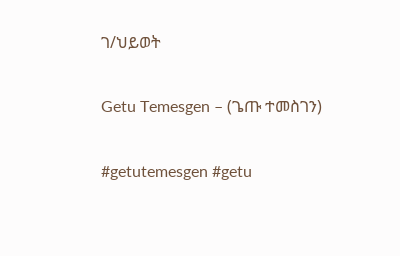ገ/ህይወት

Getu Temesgen – (ጌጡ ተመስገን)

#getutemesgen #getu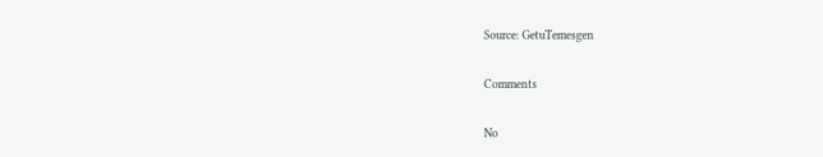Source: GetuTemesgen

Comments

No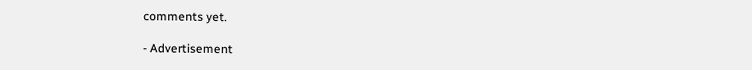comments yet.

- Advertisement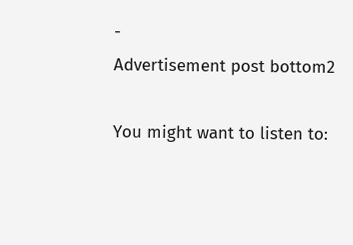-
Advertisement post bottom2

You might want to listen to: